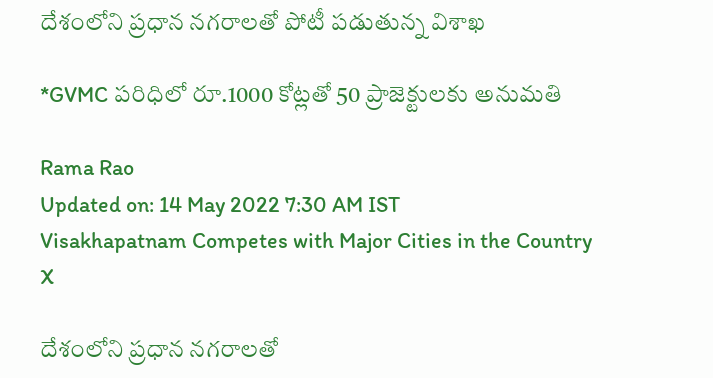దేశంలోని ప్రధాన నగరాలతో పోటీ పడుతున్న విశాఖ

*GVMC పరిధిలో రూ.1000 కోట్లతో 50 ప్రాజెక్టులకు అనుమతి

Rama Rao
Updated on: 14 May 2022 7:30 AM IST
Visakhapatnam Competes with Major Cities in the Country
X

దేశంలోని ప్రధాన నగరాలతో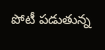పోటీ పడుతున్న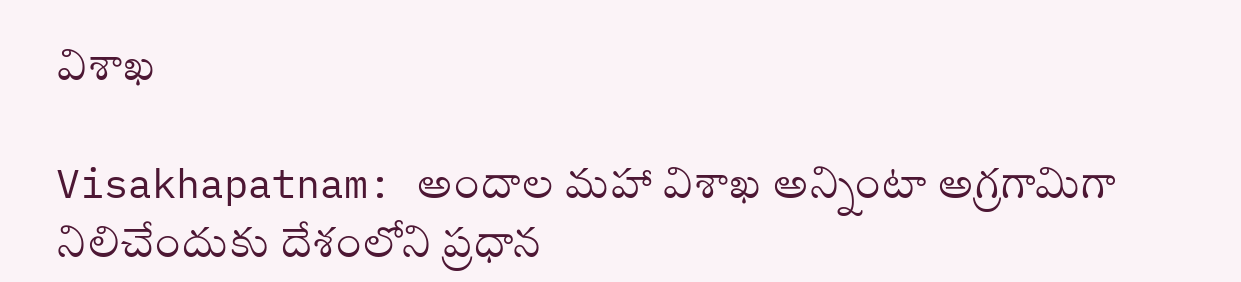విశాఖ

Visakhapatnam: అందాల మహా విశాఖ అన్నింటా అగ్రగామిగా నిలిచేందుకు దేశంలోని ప్రధాన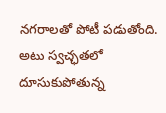నగరాలతో పోటీ పడుతోంది. అటు స్వచ్ఛతలో దూసుకుపోతున్న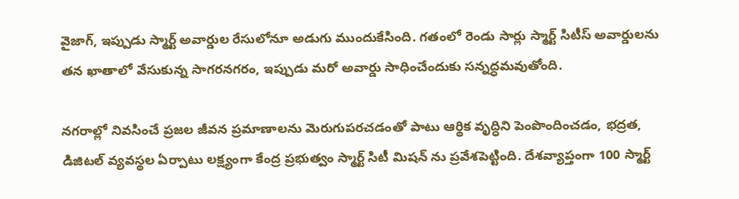వైజాగ్, ఇప్పుడు స్మార్ట్ అవార్డుల రేసులోనూ అడుగు ముందుకేసింది. గతంలో రెండు సార్లు స్మార్ట్ సిటీస్ అవార్డులను తన ఖాతాలో వేసుకున్న సాగరనగరం, ఇప్పుడు మరో అవార్డు సాధించేందుకు సన్నద్ధమవుతోంది.

నగరాల్లో నివసించే ప్రజల జీవన ప్రమాణాలను మెరుగుపరచడంతో పాటు ఆర్థిక వృద్ధిని పెంపొందించడం, భద్రత, డిజిటల్ వ్యవస్థల ఏర్పాటు లక్ష్యంగా కేంద్ర ప్రభుత్వం స్మార్ట్ సిటీ మిషన్ ను ప్రవేశపెట్టింది. దేశవ్యాప్తంగా 100 స్మార్ట్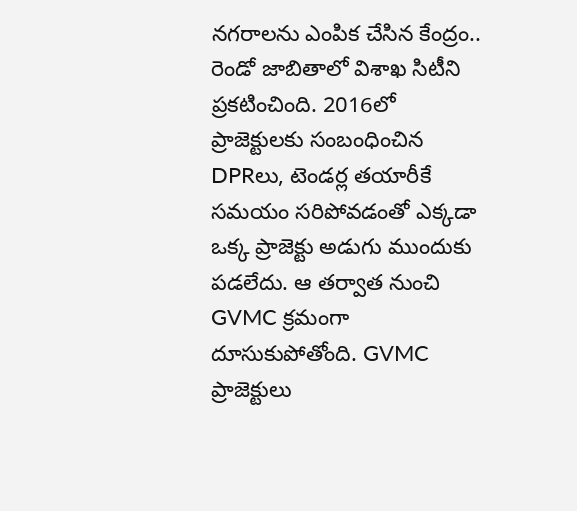నగరాలను ఎంపిక చేసిన కేంద్రం.. రెండో జాబితాలో విశాఖ సిటీని ప్రకటించింది. 2016లో ప్రాజెక్టులకు సంబంధించిన DPRలు, టెండర్ల తయారీకే సమయం సరిపోవడంతో ఎక్కడా ఒక్క ప్రాజెక్టు అడుగు ముందుకు పడలేదు. ఆ తర్వాత నుంచి GVMC క్రమంగా దూసుకుపోతోంది. GVMC ప్రాజెక్టులు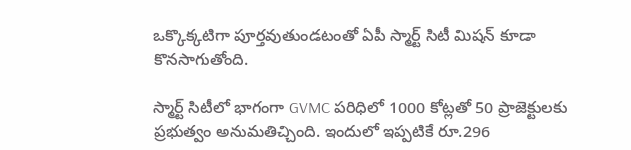ఒక్కొక్కటిగా పూర్తవుతుండటంతో ఏపీ స్మార్ట్ సిటీ మిషన్ కూడా కొనసాగుతోంది.

స్మార్ట్ సిటీలో భాగంగా GVMC పరిధిలో 1000 కోట్లతో 50 ప్రాజెక్టులకు ప్రభుత్వం అనుమతిచ్చింది. ఇందులో ఇప్పటికే రూ.296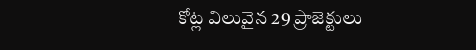కోట్ల విలువైన 29 ప్రాజెక్టులు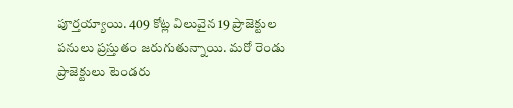పూర్తయ్యాయి. 409 కోట్ల విలువైన 19 ప్రాజెక్టుల పనులు ప్రస్తుతం జరుగుతున్నాయి. మరో రెండు ప్రాజెక్టులు టెండరు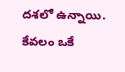దశలో ఉన్నాయి. కేవలం ఒకే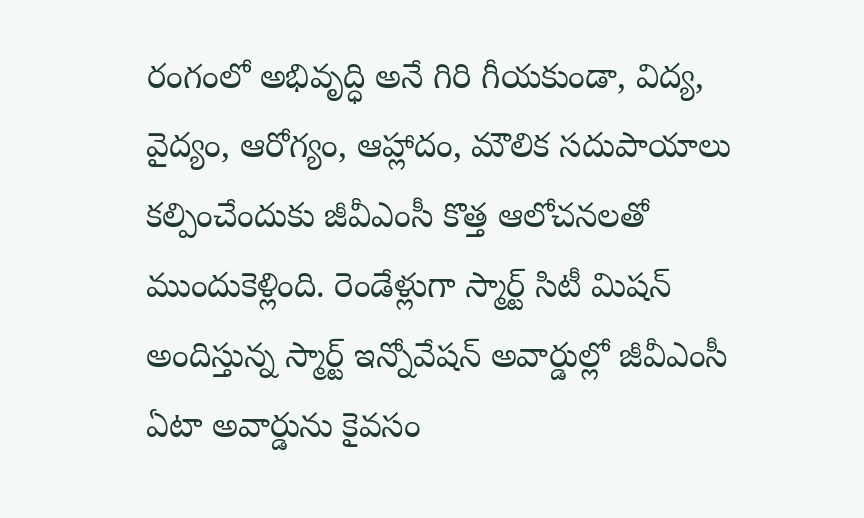రంగంలో అభివృద్ధి అనే గిరి గీయకుండా, విద్య, వైద్యం, ఆరోగ్యం, ఆహ్లాదం, మౌలిక సదుపాయాలు కల్పించేందుకు జీవీఎంసీ కొత్త ఆలోచనలతో ముందుకెళ్లింది. రెండేళ్లుగా స్మార్ట్ సిటీ మిషన్ అందిస్తున్న స్మార్ట్ ఇన్నోవేషన్ అవార్డుల్లో జీవీఎంసీ ఏటా అవార్డును కైవసం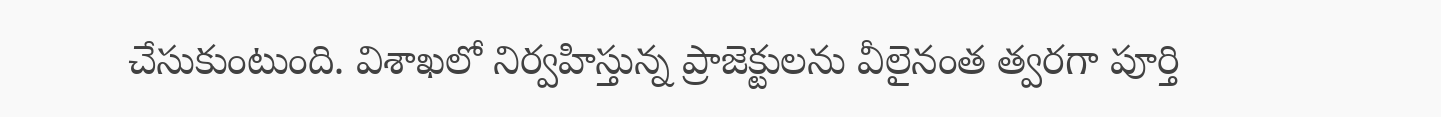చేసుకుంటుంది. విశాఖలో నిర్వహిస్తున్న ప్రాజెక్టులను వీలైనంత త్వరగా పూర్తి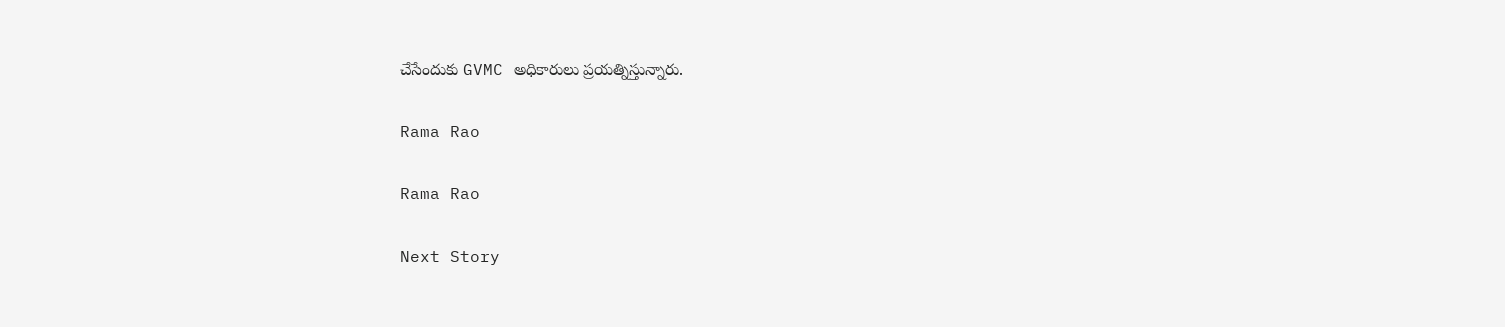చేసేందుకు GVMC అధికారులు ప్రయత్నిస్తున్నారు.

Rama Rao

Rama Rao

Next Story